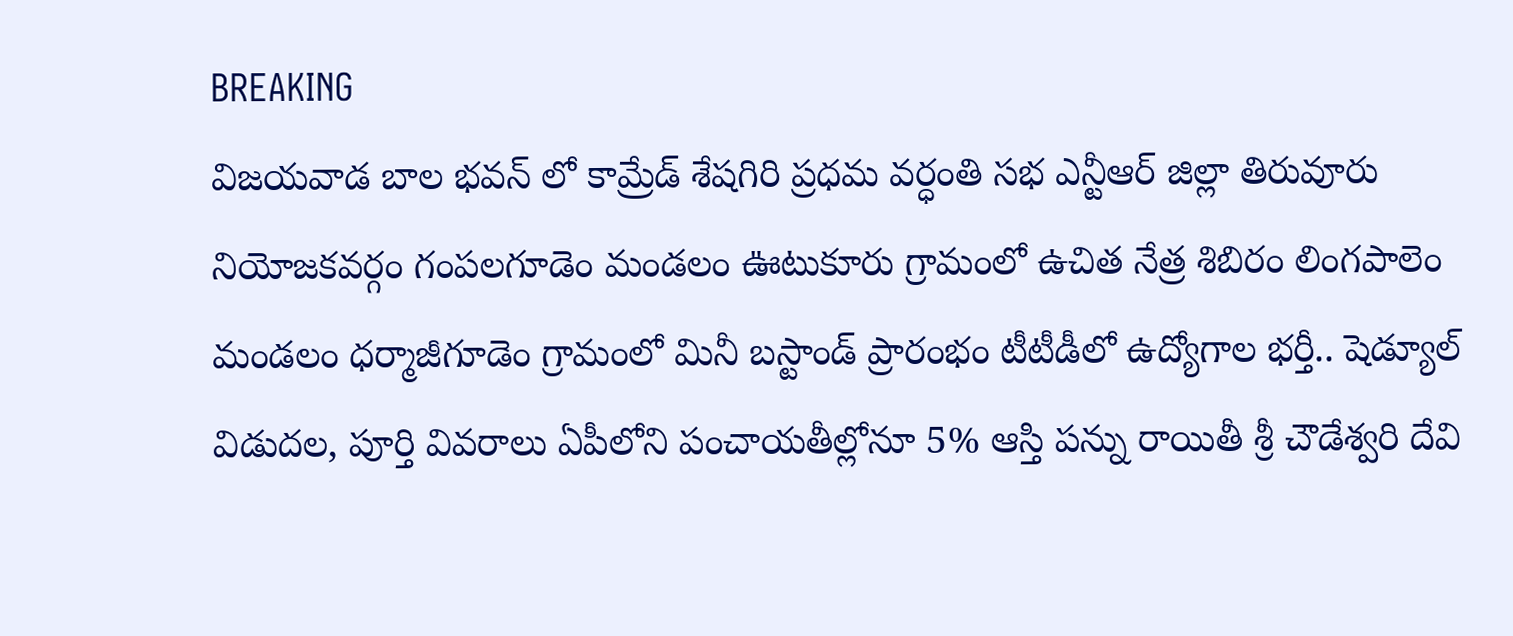BREAKING
విజయవాడ బాల భవన్ లో కామ్రేడ్ శేషగిరి ప్రధమ వర్ధంతి సభ ఎన్టీఆర్ జిల్లా తిరువూరు నియోజకవర్గం గంపలగూడెం మండలం ఊటుకూరు గ్రామంలో ఉచిత నేత్ర శిబిరం లింగపాలెం మండలం ధర్మాజీగూడెం గ్రామంలో మినీ బస్టాండ్ ప్రారంభం టీటీడీలో ఉద్యోగాల భర్తీ.. షెడ్యూల్ విడుదల, పూర్తి వివరాలు ఏపీలోని పంచాయతీల్లోనూ 5% ఆస్తి పన్ను రాయితీ శ్రీ చౌడేశ్వరి దేవి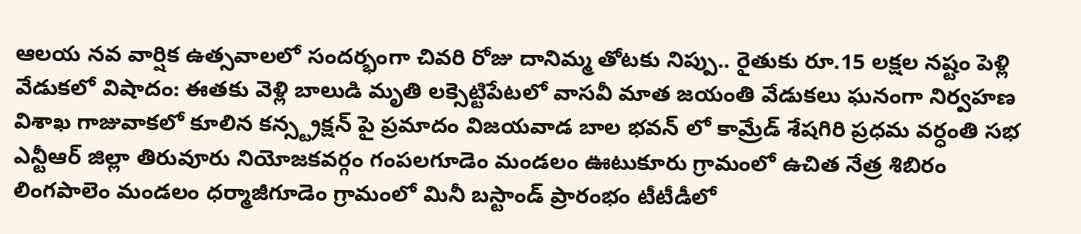ఆలయ నవ వార్షిక ఉత్సవాలలో సందర్భంగా చివరి రోజు దానిమ్మ తోటకు నిప్పు.. రైతుకు రూ.15 లక్షల నష్టం పెళ్లి వేడుకలో విషాదం: ఈతకు వెళ్లి బాలుడి మృతి లక్సెట్టిపేటలో వాసవీ మాత జయంతి వేడుకలు ఘనంగా నిర్వహణ విశాఖ గాజువాకలో కూలిన కన్స్ట్రక్షన్ పై ప్రమాదం విజయవాడ బాల భవన్ లో కామ్రేడ్ శేషగిరి ప్రధమ వర్ధంతి సభ ఎన్టీఆర్ జిల్లా తిరువూరు నియోజకవర్గం గంపలగూడెం మండలం ఊటుకూరు గ్రామంలో ఉచిత నేత్ర శిబిరం లింగపాలెం మండలం ధర్మాజీగూడెం గ్రామంలో మినీ బస్టాండ్ ప్రారంభం టీటీడీలో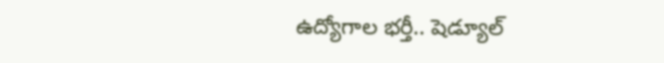ఉద్యోగాల భర్తీ.. షెడ్యూల్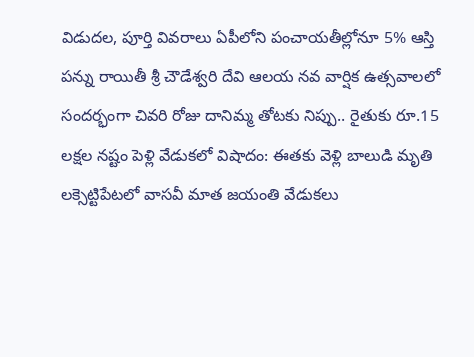విడుదల, పూర్తి వివరాలు ఏపీలోని పంచాయతీల్లోనూ 5% ఆస్తి పన్ను రాయితీ శ్రీ చౌడేశ్వరి దేవి ఆలయ నవ వార్షిక ఉత్సవాలలో సందర్భంగా చివరి రోజు దానిమ్మ తోటకు నిప్పు.. రైతుకు రూ.15 లక్షల నష్టం పెళ్లి వేడుకలో విషాదం: ఈతకు వెళ్లి బాలుడి మృతి లక్సెట్టిపేటలో వాసవీ మాత జయంతి వేడుకలు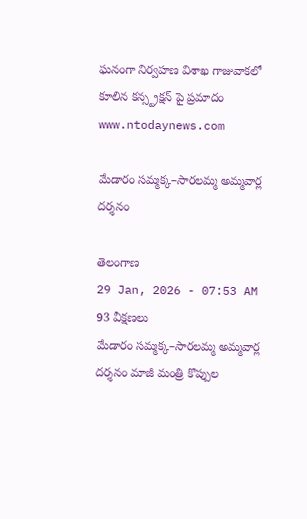ఘనంగా నిర్వహణ విశాఖ గాజువాకలో కూలిన కన్స్ట్రక్షన్ పై ప్రమాదం
www.ntodaynews.com

మేడారం సమ్మక్క–సారలమ్మ అమ్మవార్ల దర్శనం

తెలంగాణ
29 Jan, 2026 - 07:53 AM
93 వీక్షణలు
మేడారం సమ్మక్క–సారలమ్మ అమ్మవార్ల దర్శనం మాజీ మంత్రి కొప్పుల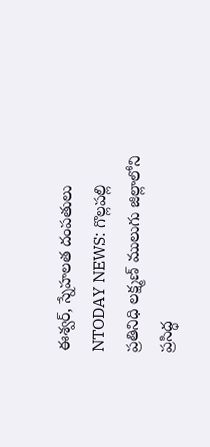ఈశ్వర్, స్నేహలత దంపతులు NTODAY NEWS: గొల్లపల్లి ప్రతినిధి లక్ష్మణ్ ములుగు జిల్లాలోని ప్రసిద్ధ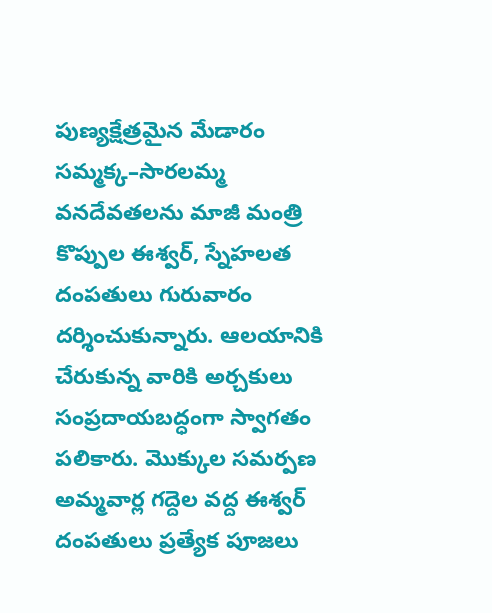పుణ్యక్షేత్రమైన మేడారం సమ్మక్క–సారలమ్మ వనదేవతలను మాజీ మంత్రి కొప్పుల ఈశ్వర్, స్నేహలత దంపతులు గురువారం దర్శించుకున్నారు. ఆలయానికి చేరుకున్న వారికి అర్చకులు సంప్రదాయబద్ధంగా స్వాగతం పలికారు. మొక్కుల సమర్పణ అమ్మవార్ల గద్దెల వద్ద ఈశ్వర్ దంపతులు ప్రత్యేక పూజలు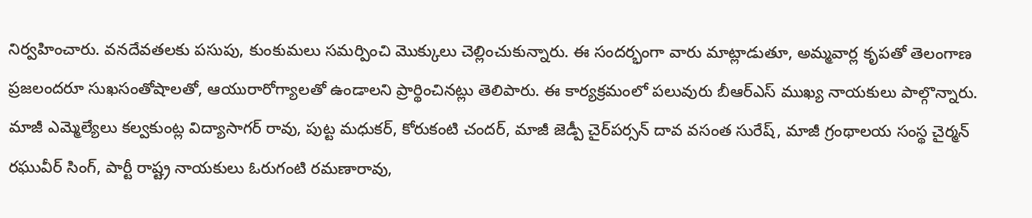నిర్వహించారు. వనదేవతలకు పసుపు, కుంకుమలు సమర్పించి మొక్కులు చెల్లించుకున్నారు. ఈ సందర్భంగా వారు మాట్లాడుతూ, అమ్మవార్ల కృపతో తెలంగాణ ప్రజలందరూ సుఖసంతోషాలతో, ఆయురారోగ్యాలతో ఉండాలని ప్రార్థించినట్లు తెలిపారు. ఈ కార్యక్రమంలో పలువురు బీఆర్ఎస్ ముఖ్య నాయకులు పాల్గొన్నారు. మాజీ ఎమ్మెల్యేలు కల్వకుంట్ల విద్యాసాగర్ రావు, పుట్ట మధుకర్, కోరుకంటి చందర్, మాజీ జెడ్పీ చైర్‌పర్సన్ దావ వసంత సురేష్, మాజీ గ్రంథాలయ సంస్థ చైర్మన్ రఘువీర్ సింగ్, పార్టీ రాష్ట్ర నాయకులు ఓరుగంటి రమణారావు,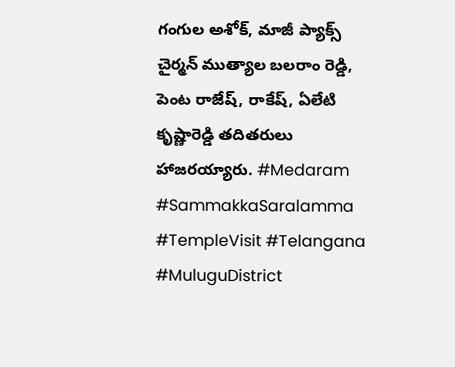గంగుల అశోక్, మాజీ ప్యాక్స్ చైర్మన్ ముత్యాల బలరాం రెడ్డి, పెంట రాజేష్, రాకేష్, ఏలేటి కృష్ణారెడ్డి తదితరులు హాజరయ్యారు. #Medaram #SammakkaSaralamma #TempleVisit #Telangana #MuluguDistrict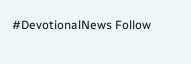#DevotionalNews Follow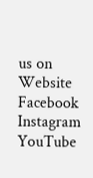us on Website Facebook Instagram YouTube